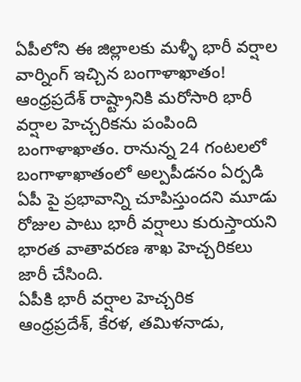ఏపీలోని ఈ జిల్లాలకు మళ్ళీ భారీ వర్షాల వార్నింగ్ ఇచ్చిన బంగాళాఖాతం!
ఆంధ్రప్రదేశ్ రాష్ట్రానికి మరోసారి భారీ వర్షాల హెచ్చరికను పంపింది బంగాళాఖాతం. రానున్న 24 గంటలలో బంగాళాఖాతంలో అల్పపీడనం ఏర్పడి ఏపీ పై ప్రభావాన్ని చూపిస్తుందని మూడు రోజుల పాటు భారీ వర్షాలు కురుస్తాయని భారత వాతావరణ శాఖ హెచ్చరికలు జారీ చేసింది.
ఏపీకి భారీ వర్షాల హెచ్చరిక
ఆంధ్రప్రదేశ్, కేరళ, తమిళనాడు,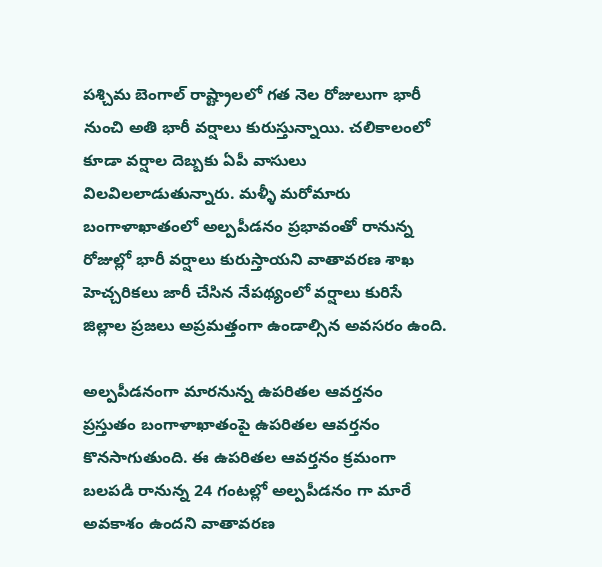పశ్చిమ బెంగాల్ రాష్ట్రాలలో గత నెల రోజులుగా భారీ నుంచి అతి భారీ వర్షాలు కురుస్తున్నాయి. చలికాలంలో కూడా వర్షాల దెబ్బకు ఏపీ వాసులు విలవిలలాడుతున్నారు. మళ్ళీ మరోమారు బంగాళాఖాతంలో అల్పపీడనం ప్రభావంతో రానున్న రోజుల్లో భారీ వర్షాలు కురుస్తాయని వాతావరణ శాఖ హెచ్చరికలు జారీ చేసిన నేపథ్యంలో వర్షాలు కురిసే జిల్లాల ప్రజలు అప్రమత్తంగా ఉండాల్సిన అవసరం ఉంది.

అల్పపీడనంగా మారనున్న ఉపరితల ఆవర్తనం
ప్రస్తుతం బంగాళాఖాతంపై ఉపరితల ఆవర్తనం కొనసాగుతుంది. ఈ ఉపరితల ఆవర్తనం క్రమంగా బలపడి రానున్న 24 గంటల్లో అల్పపీడనం గా మారే అవకాశం ఉందని వాతావరణ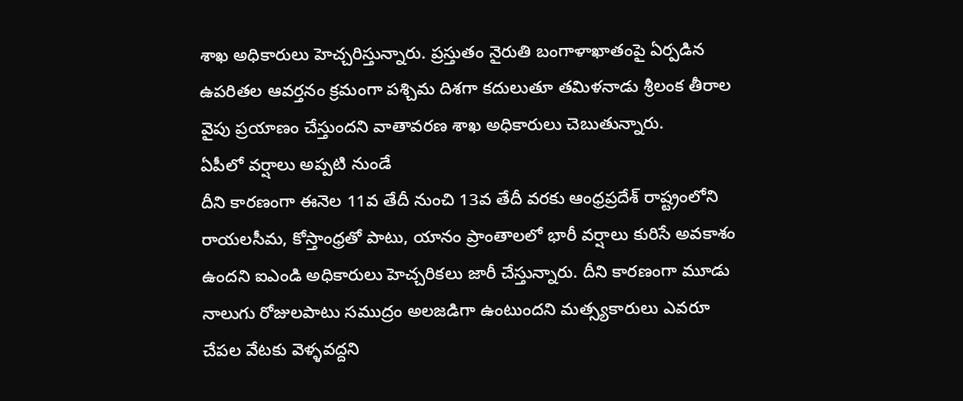శాఖ అధికారులు హెచ్చరిస్తున్నారు. ప్రస్తుతం నైరుతి బంగాళాఖాతంపై ఏర్పడిన ఉపరితల ఆవర్తనం క్రమంగా పశ్చిమ దిశగా కదులుతూ తమిళనాడు శ్రీలంక తీరాల వైపు ప్రయాణం చేస్తుందని వాతావరణ శాఖ అధికారులు చెబుతున్నారు.
ఏపీలో వర్షాలు అప్పటి నుండే
దీని కారణంగా ఈనెల 11వ తేదీ నుంచి 13వ తేదీ వరకు ఆంధ్రప్రదేశ్ రాష్ట్రంలోని రాయలసీమ, కోస్తాంధ్రతో పాటు, యానం ప్రాంతాలలో భారీ వర్షాలు కురిసే అవకాశం ఉందని ఐఎండి అధికారులు హెచ్చరికలు జారీ చేస్తున్నారు. దీని కారణంగా మూడు నాలుగు రోజులపాటు సముద్రం అలజడిగా ఉంటుందని మత్స్యకారులు ఎవరూ చేపల వేటకు వెళ్ళవద్దని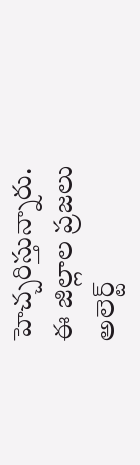హెచ్చరిస్తున్నారు.
ఈ జిల్లాల ప్రజలు అలెర్ట్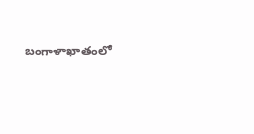బంగాళాఖాతంలో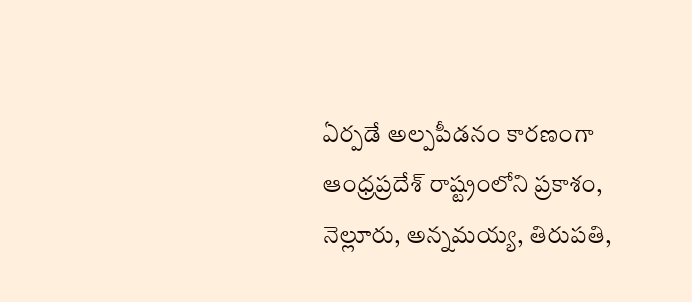ఏర్పడే అల్పపీడనం కారణంగా ఆంధ్రప్రదేశ్ రాష్ట్రంలోని ప్రకాశం, నెల్లూరు, అన్నమయ్య, తిరుపతి,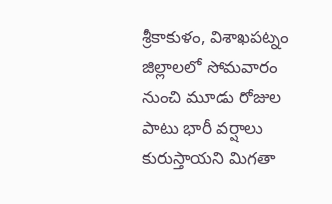శ్రీకాకుళం, విశాఖపట్నం జిల్లాలలో సోమవారం నుంచి మూడు రోజుల పాటు భారీ వర్షాలు కురుస్తాయని మిగతా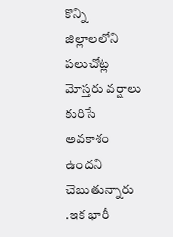కొన్ని జిల్లాలలోని పలుచోట్ల మోస్తరు వర్షాలు కురిసే అవకాశం ఉందని చెబుతున్నారు .ఇక భారీ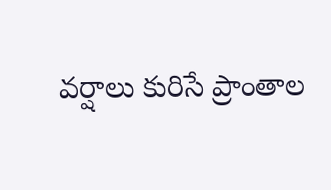వర్షాలు కురిసే ప్రాంతాల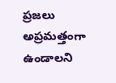ప్రజలు అప్రమత్తంగా ఉండాలని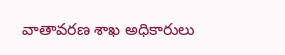వాతావరణ శాఖ అధికారులు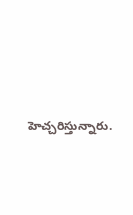హెచ్చరిస్తున్నారు.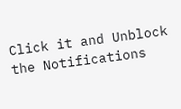Click it and Unblock the Notifications